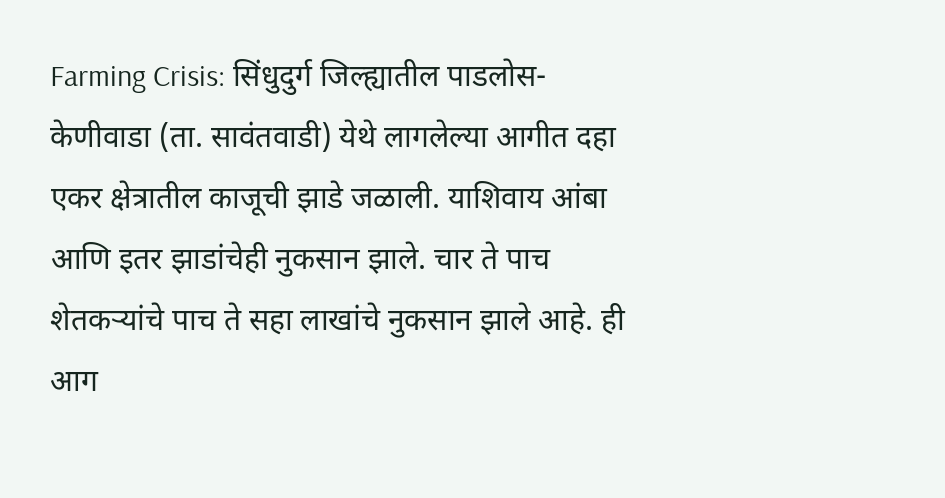Farming Crisis: सिंधुदुर्ग जिल्ह्यातील पाडलोस-केणीवाडा (ता. सावंतवाडी) येथे लागलेल्या आगीत दहा एकर क्षेत्रातील काजूची झाडे जळाली. याशिवाय आंबा आणि इतर झाडांचेही नुकसान झाले. चार ते पाच शेतकऱ्यांचे पाच ते सहा लाखांचे नुकसान झाले आहे. ही आग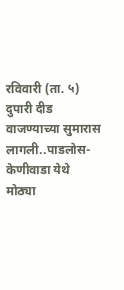रविवारी (ता. ५) दुपारी दीड वाजण्याच्या सुमारास लागली..पाडलोस-केणीवाडा येथे मोठ्या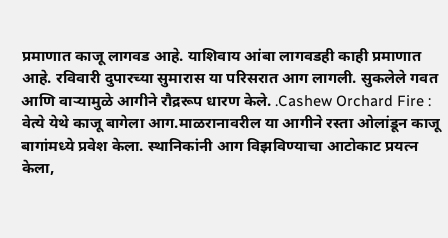प्रमाणात काजू लागवड आहे. याशिवाय आंबा लागवडही काही प्रमाणात आहे. रविवारी दुपारच्या सुमारास या परिसरात आग लागली. सुकलेले गवत आणि वाऱ्यामुळे आगीने रौद्ररूप धारण केले. .Cashew Orchard Fire : वेत्ये येथे काजू बागेला आग.माळरानावरील या आगीने रस्ता ओलांडून काजू बागांमध्ये प्रवेश केला. स्थानिकांनी आग विझविण्याचा आटोकाट प्रयत्न केला,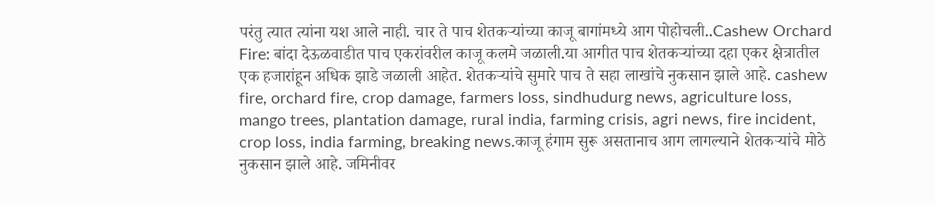परंतु त्यात त्यांना यश आले नाही. चार ते पाच शेतकऱ्यांच्या काजू बागांमध्ये आग पोहोचली..Cashew Orchard Fire: बांदा देऊळवाडीत पाच एकरांवरील काजू कलमे जळाली.या आगीत पाच शेतकऱ्यांच्या दहा एकर क्षेत्रातील एक हजारांहून अधिक झाडे जळाली आहेत. शेतकऱ्यांचे सुमारे पाच ते सहा लाखांचे नुकसान झाले आहे. cashew fire, orchard fire, crop damage, farmers loss, sindhudurg news, agriculture loss, mango trees, plantation damage, rural india, farming crisis, agri news, fire incident, crop loss, india farming, breaking news.काजू हंगाम सुरू असतानाच आग लागल्याने शेतकऱ्यांचे मोठे नुकसान झाले आहे. जमिनीवर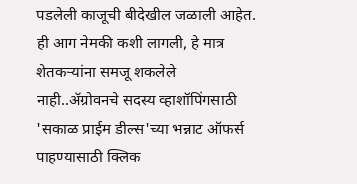पडलेली काजूची बीदेखील जळाली आहेत. ही आग नेमकी कशी लागली, हे मात्र शेतकऱ्यांना समजू शकलेले नाही..ॲग्रोवनचे सदस्य व्हाशॉपिंगसाठी 'सकाळ प्राईम डील्स'च्या भन्नाट ऑफर्स पाहण्यासाठी क्लिक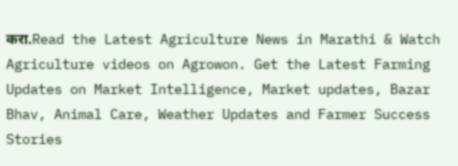करा.Read the Latest Agriculture News in Marathi & Watch Agriculture videos on Agrowon. Get the Latest Farming Updates on Market Intelligence, Market updates, Bazar Bhav, Animal Care, Weather Updates and Farmer Success Stories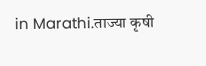in Marathi.ताज्या कृषी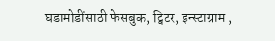घडामोडींसाठी फेसबुक, ट्विटर, इन्स्टाग्राम ,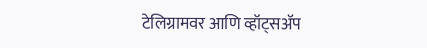टेलिग्रामवर आणि व्हॉट्सॲप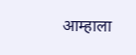आम्हाला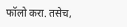फॉलो करा. तसेच,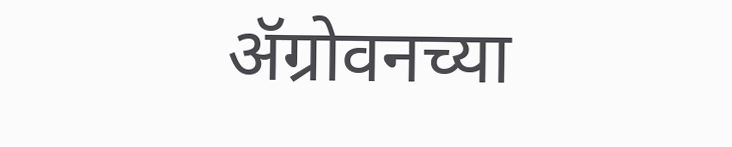ॲग्रोवनच्या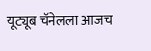यूट्यूब चॅनेलला आजच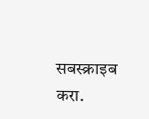सबस्क्राइब करा.